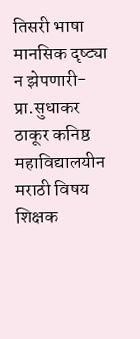तिसरी भाषा मानसिक दृष्ट्या न झेपणारी-प्रा.सुधाकर ठाकूर कनिष्ठ महाविद्यालयीन मराठी विषय शिक्षक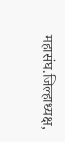महासंघ.जिल्हाध्यक्ष,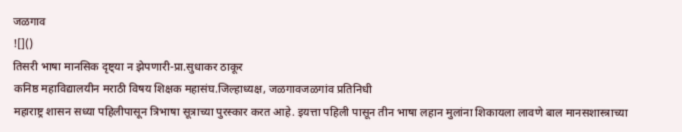जळगाव
![]()
तिसरी भाषा मानसिक दृष्ट्या न झेपणारी-प्रा.सुधाकर ठाकूर
कनिष्ठ महाविद्यालयीन मराठी विषय शिक्षक महासंघ.जिल्हाध्यक्ष, जळगावजळगांव प्रतिनिधी
महाराष्ट्र शासन सध्या पहिलीपासून त्रिभाषा सूत्राच्या पुरस्कार करत आहे. इयत्ता पहिली पासून तीन भाषा लहान मुलांना शिकायला लावणे बाल मानसशास्त्राच्या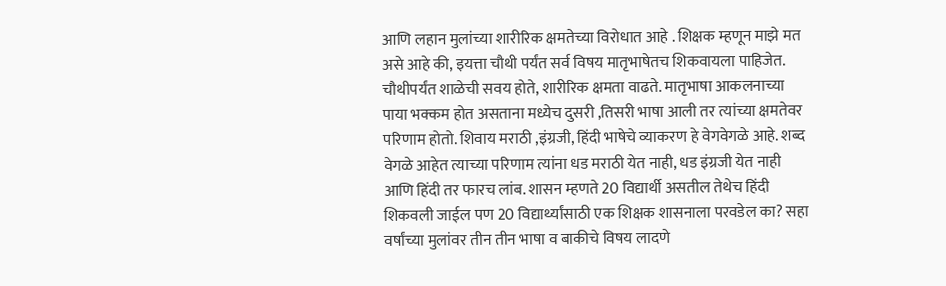आणि लहान मुलांच्या शारीरिक क्षमतेच्या विरोधात आहे . शिक्षक म्हणून माझे मत असे आहे की, इयत्ता चौथी पर्यंत सर्व विषय मातृभाषेतच शिकवायला पाहिजेत. चौथीपर्यंत शाळेची सवय होते, शारीरिक क्षमता वाढते. मातृभाषा आकलनाच्या पाया भक्कम होत असताना मध्येच दुसरी ,तिसरी भाषा आली तर त्यांच्या क्षमतेवर परिणाम होतो. शिवाय मराठी ,इंग्रजी, हिंदी भाषेचे व्याकरण हे वेगवेगळे आहे. शब्द वेगळे आहेत त्याच्या परिणाम त्यांना धड मराठी येत नाही, धड इंग्रजी येत नाही आणि हिंदी तर फारच लांब. शासन म्हणते 20 विद्यार्थी असतील तेथेच हिंदी शिकवली जाईल पण 20 विद्यार्थ्यांसाठी एक शिक्षक शासनाला परवडेल का? सहा वर्षांच्या मुलांवर तीन तीन भाषा व बाकीचे विषय लादणे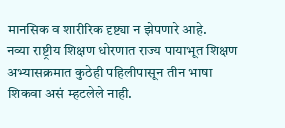मानसिक व शारीरिक दृष्ट्या न झेपणारे आहे.
नव्या राष्ट्रीय शिक्षण धोरणात राज्य पायाभूत शिक्षण अभ्यासक्रमात कुठेही पहिलीपासून तीन भाषा शिकवा असं म्हटलेले नाही.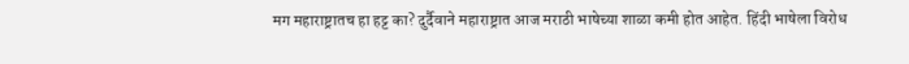मग महाराष्ट्रातच हा हट्ट का? दुर्दैवाने महाराष्ट्रात आज मराठी भाषेच्या शाळा कमी होत आहेत. हिंदी भाषेला विरोध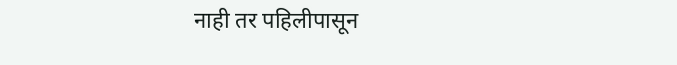नाही तर पहिलीपासून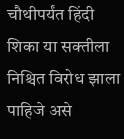चौथीपर्यंत हिंदी शिका या सक्तीला निश्चित विरोध झाला पाहिजे असे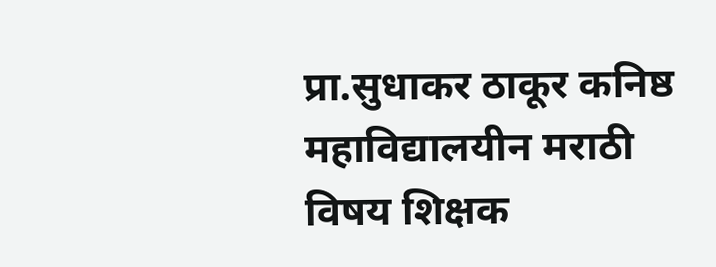प्रा.सुधाकर ठाकूर कनिष्ठ महाविद्यालयीन मराठी विषय शिक्षक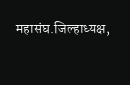महासंघ.जिल्हाध्यक्ष,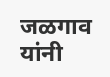जळगाव यांनी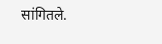सांगितले.